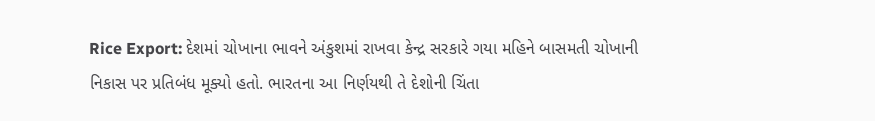Rice Export: દેશમાં ચોખાના ભાવને અંકુશમાં રાખવા કેન્દ્ર સરકારે ગયા મહિને બાસમતી ચોખાની નિકાસ પર પ્રતિબંધ મૂક્યો હતો. ભારતના આ નિર્ણયથી તે દેશોની ચિંતા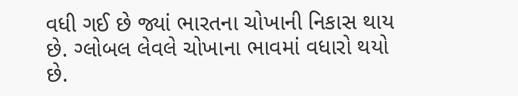વધી ગઈ છે જ્યાં ભારતના ચોખાની નિકાસ થાય છે. ગ્લોબલ લેવલે ચોખાના ભાવમાં વધારો થયો છે.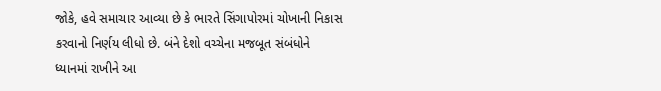જોકે, હવે સમાચાર આવ્યા છે કે ભારતે સિંગાપોરમાં ચોખાની નિકાસ કરવાનો નિર્ણય લીધો છે. બંને દેશો વચ્ચેના મજબૂત સંબંધોને ધ્યાનમાં રાખીને આ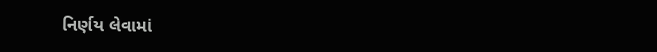નિર્ણય લેવામાં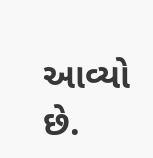આવ્યો છે.